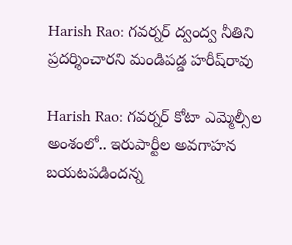Harish Rao: గవర్నర్ ద్వంద్వ నీతిని ప్రదర్శించారని మండిపడ్డ హరీష్‌రావు

Harish Rao: గవర్నర్ కోటా ఎమ్మెల్సీల అంశంలో.. ఇరుపార్టీల అవగాహన బయటపడిందన్న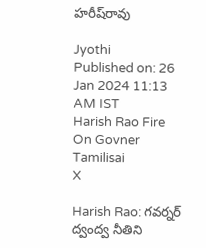హరీష్‌రావు

Jyothi
Published on: 26 Jan 2024 11:13 AM IST
Harish Rao Fire On Govner Tamilisai
X

Harish Rao: గవర్నర్ ద్వంద్వ నీతిని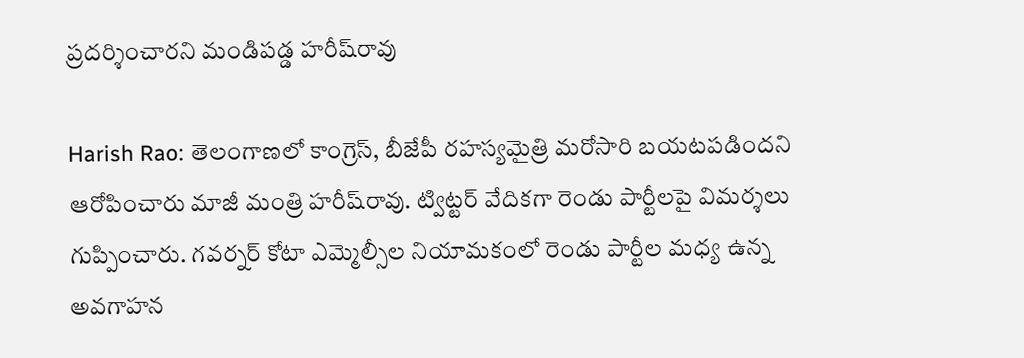ప్రదర్శించారని మండిపడ్డ హరీష్‌రావు

Harish Rao: తెలంగాణలో కాంగ్రెస్, బీజేపీ రహస్యమైత్రి మరోసారి బయటపడిందని ఆరోపించారు మాజీ మంత్రి హరీష్‌రావు. ట్విట్టర్ వేదికగా రెండు పార్టీలపై విమర్శలు గుప్పించారు. గవర్నర్ కోటా ఎమ్మెల్సీల నియామకంలో రెండు పార్టీల మధ్య ఉన్న అవగాహన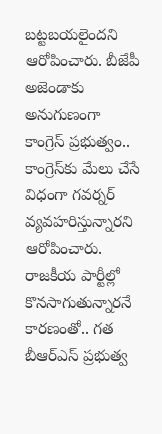బట్టబయలైందని ఆరోపించారు. బీజేపీ అజెండాకు అనుగుణంగా కాంగ్రెస్ ప్రభుత్వం.. కాంగ్రెస్‌కు మేలు చేసే విధంగా గవర్నర్ వ్యవహరిస్తున్నారని ఆరోపించారు. రాజకీయ పార్టీల్లో కొనసాగుతున్నారనే కారణంతో.. గత బీఆర్ఎస్ ప్రభుత్వ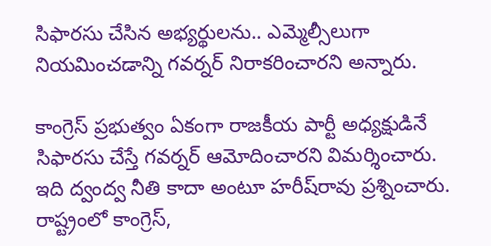సిఫారసు చేసిన అభ్యర్థులను.. ఎమ్మెల్సీలుగా నియమించడాన్ని గవర్నర్ నిరాకరించారని అన్నారు.

కాంగ్రెస్ ప్రభుత్వం ఏకంగా రాజకీయ పార్టీ అధ్యక్షుడినే సిఫారసు చేస్తే గవర్నర్ ఆమోదించారని విమర్శించారు. ఇది ద్వంద్వ నీతి కాదా అంటూ హరీష్‌రావు ప్రశ్నించారు. రాష్ట్రంలో కాంగ్రెస్,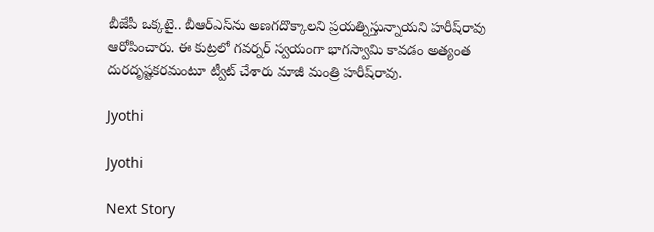బీజేపీ ఒక్కటై.. బీఆర్‌ఎస్‌ను అణగదొక్కాలని ప్రయత్నిస్తున్నాయని హరీష్‌రావు ఆరోపించారు. ఈ కుట్రలో గవర్నర్ స్వయంగా భాగస్వామి కావడం అత్యంత దురదృష్టకరమంటూ ట్వీట్ చేశారు మాజీ మంత్రి హరీష్‌రావు.

Jyothi

Jyothi

Next Story